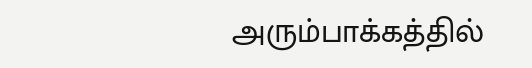அரும்பாக்கத்தில்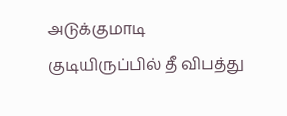அடுக்குமாடி குடியிருப்பில் தீ விபத்து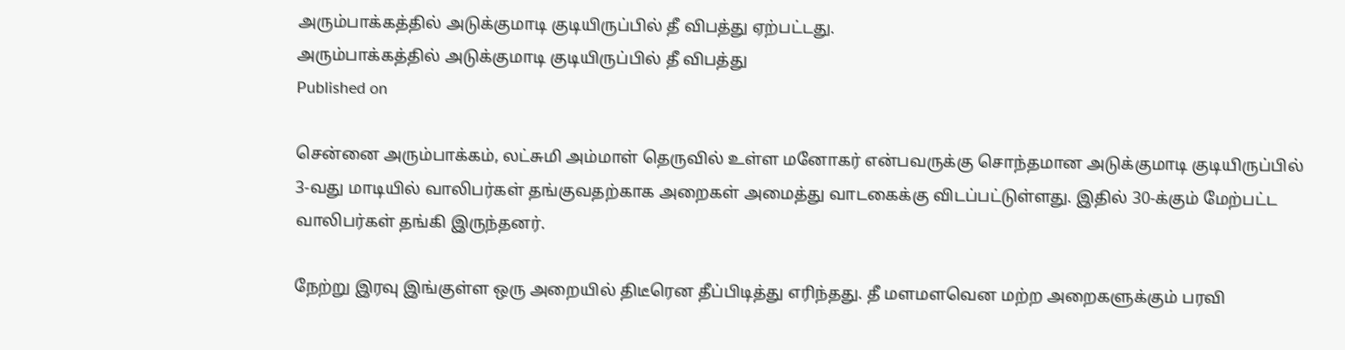அரும்பாக்கத்தில் அடுக்குமாடி குடியிருப்பில் தீ விபத்து ஏற்பட்டது.
அரும்பாக்கத்தில் அடுக்குமாடி குடியிருப்பில் தீ விபத்து
Published on

சென்னை அரும்பாக்கம், லட்சுமி அம்மாள் தெருவில் உள்ள மனோகர் என்பவருக்கு சொந்தமான அடுக்குமாடி குடியிருப்பில் 3-வது மாடியில் வாலிபர்கள் தங்குவதற்காக அறைகள் அமைத்து வாடகைக்கு விடப்பட்டுள்ளது. இதில் 30-க்கும் மேற்பட்ட வாலிபர்கள் தங்கி இருந்தனர்.

நேற்று இரவு இங்குள்ள ஒரு அறையில் திடீரென தீப்பிடித்து எரிந்தது. தீ மளமளவென மற்ற அறைகளுக்கும் பரவி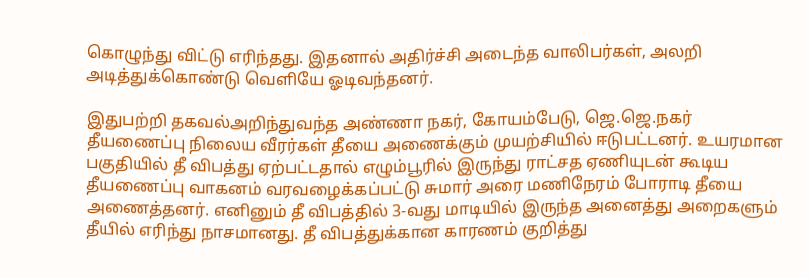கொழுந்து விட்டு எரிந்தது. இதனால் அதிர்ச்சி அடைந்த வாலிபர்கள், அலறி அடித்துக்கொண்டு வெளியே ஓடிவந்தனர்.

இதுபற்றி தகவல்அறிந்துவந்த அண்ணா நகர், கோயம்பேடு, ஜெ.ஜெ.நகர் தீயணைப்பு நிலைய வீரர்கள் தீயை அணைக்கும் முயற்சியில் ஈடுபட்டனர். உயரமான பகுதியில் தீ விபத்து ஏற்பட்டதால் எழும்பூரில் இருந்து ராட்சத ஏணியுடன் கூடிய தீயணைப்பு வாகனம் வரவழைக்கப்பட்டு சுமார் அரை மணிநேரம் போராடி தீயை அணைத்தனர். எனினும் தீ விபத்தில் 3-வது மாடியில் இருந்த அனைத்து அறைகளும் தீயில் எரிந்து நாசமானது. தீ விபத்துக்கான காரணம் குறித்து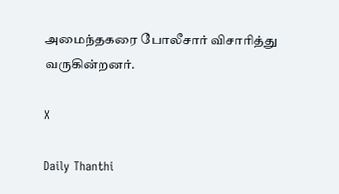அமைந்தகரை போலீசார் விசாரித்து வருகின்றனர்.

X

Daily Thanthi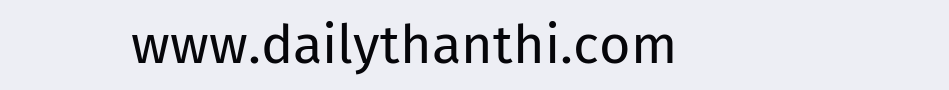www.dailythanthi.com